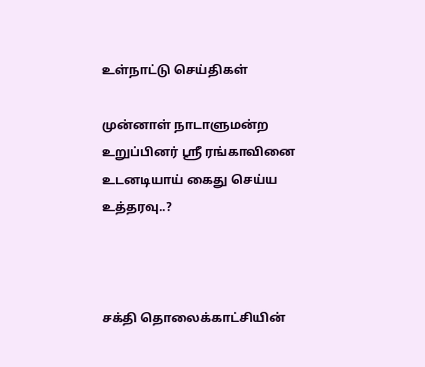உள்நாட்டு செய்திகள்

முன்னாள் நாடாளுமன்ற உறுப்பினர் ஸ்ரீ ரங்காவினை உடனடியாய் கைது செய்ய உத்தரவு..?



சக்தி தொலைக்காட்சியின்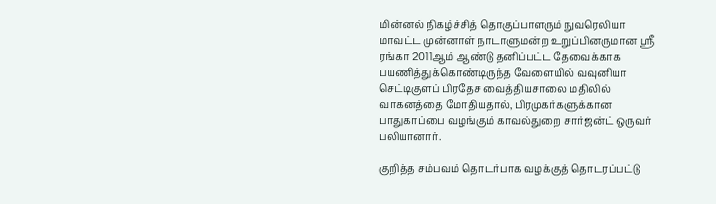மின்னல் நிகழ்ச்சித் தொகுப்பாளரும் நுவரெலியா மாவட்ட முன்னாள் நாடாளுமன்ற உறுப்பினருமான ஸ்ரீ ரங்கா 2011ஆம் ஆண்டு தனிப்பட்ட தேவைக்காக பயணித்துக்கொண்டிருந்த வேளையில் வவுனியா செட்டிகுளப் பிரதேச வைத்தியசாலை மதிலில் வாகனத்தை மோதியதால், பிரமுகர்களுக்கான பாதுகாப்பை வழங்கும் காவல்துறை சார்ஜன்ட் ஒருவர் பலியானார்.

குறித்த சம்பவம் தொடர்பாக வழக்குத் தொடரப்பட்டு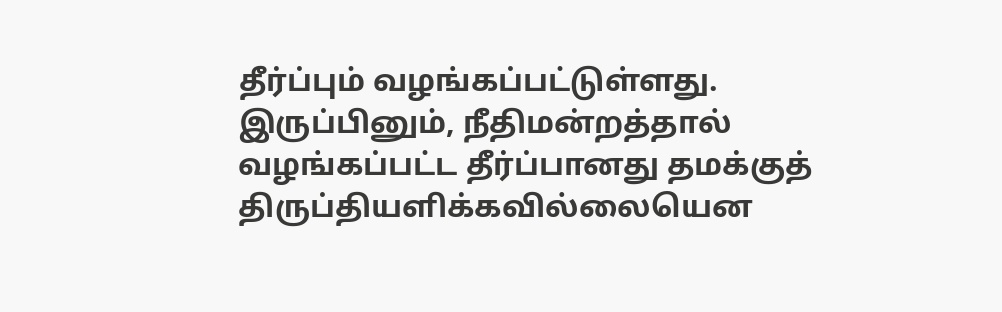தீர்ப்பும் வழங்கப்பட்டுள்ளது. இருப்பினும், நீதிமன்றத்தால் வழங்கப்பட்ட தீர்ப்பானது தமக்குத் திருப்தியளிக்கவில்லையென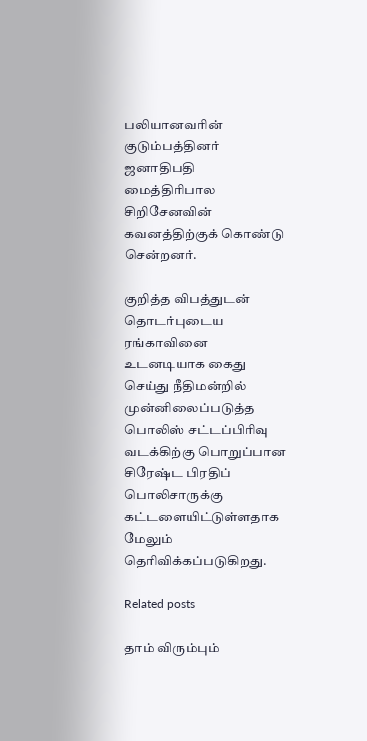பலியானவரின் குடும்பத்தினர் ஜனாதிபதி மைத்திரிபால சிறிசேனவின் கவனத்திற்குக் கொண்டு சென்றனர்.

குறித்த விபத்துடன் தொடர்புடைய ரங்காவினை உடனடியாக கைது செய்து நீதிமன்றில் முன்னிலைப்படுத்த பொலிஸ் சட்டப்பிரிவு வடக்கிற்கு பொறுப்பான சிரேஷ்ட பிரதிப் பொலிசாருக்கு கட்டளையிட்டுள்ளதாக மேலும் தெரிவிக்கப்படுகிறது.

Related posts

தாம் விரும்பும்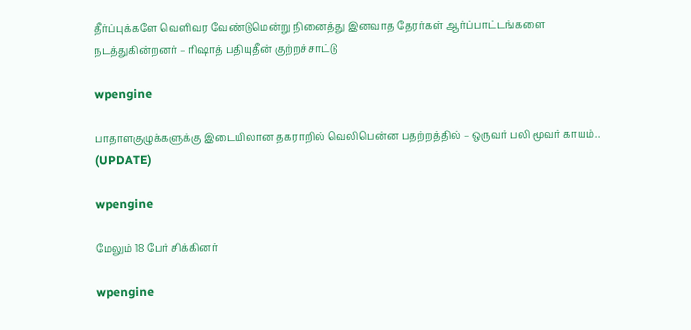தீர்ப்புக்களே வெளிவர வேண்டுமென்று நினைத்து இனவாத தேரர்கள் ஆர்ப்பாட்டங்களை நடத்துகின்றனர் – ரிஷாத் பதியுதீன் குற்றச்சாட்டு

wpengine

பாதாளகுழுக்களுக்கு இடையிலான தகராறில் வெலிபென்ன பதற்றத்தில் – ஒருவர் பலி மூவர் காயம்.. (UPDATE)

wpengine

மேலும் 18 பேர் சிக்கினர்

wpengine